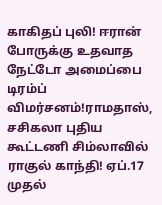காகிதப் புலி! ஈரான் போருக்கு உதவாத நேட்டோ அமைப்பை டிரம்ப் விமர்சனம்!ராமதாஸ், சசிகலா புதிய கூட்டணி சிம்லாவில் ராகுல் காந்தி! ஏப்.17 முதல்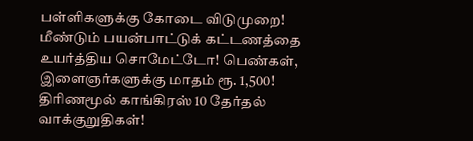பள்ளிகளுக்கு கோடை விடுமுறை! மீண்டும் பயன்பாட்டுக் கட்டணத்தை உயர்த்திய சொமேட்டோ! பெண்கள், இளைஞர்களுக்கு மாதம் ரூ. 1,500! திரிணமூல் காங்கிரஸ் 10 தேர்தல் வாக்குறுதிகள்!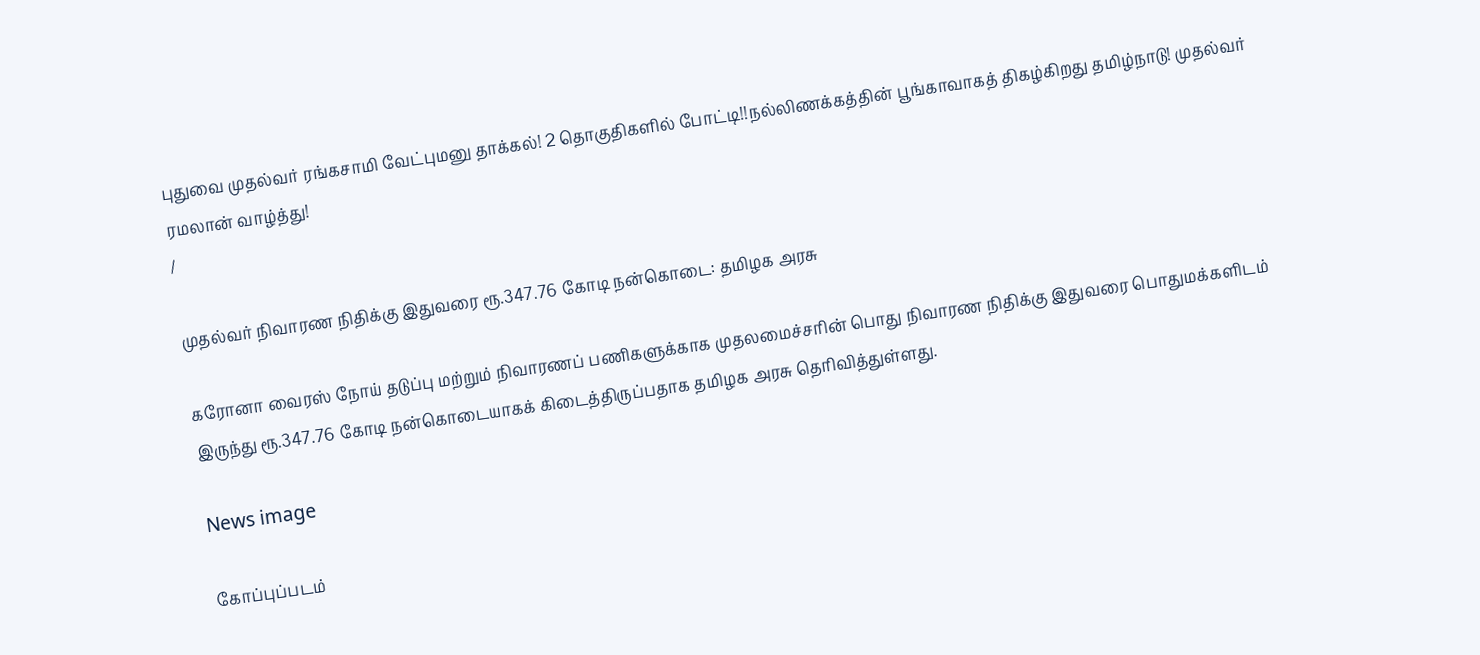புதுவை முதல்வர் ரங்கசாமி வேட்புமனு தாக்கல்! 2 தொகுதிகளில் போட்டி!!நல்லிணக்கத்தின் பூங்காவாகத் திகழ்கிறது தமிழ்நாடு! முதல்வர் ரமலான் வாழ்த்து!
/

முதல்வர் நிவாரண நிதிக்கு இதுவரை ரூ.347.76 கோடி நன்கொடை: தமிழக அரசு

கரோனா வைரஸ் நோய் தடுப்பு மற்றும் நிவாரணப் பணிகளுக்காக முதலமைச்சரின் பொது நிவாரண நிதிக்கு இதுவரை பொதுமக்களிடம் இருந்து ரூ.347.76 கோடி நன்கொடையாகக் கிடைத்திருப்பதாக தமிழக அரசு தெரிவித்துள்ளது.

News image

கோப்புப்படம்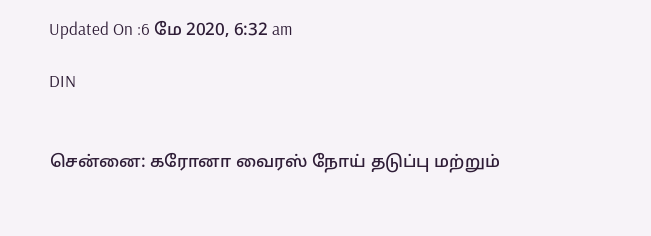Updated On :6 மே 2020, 6:32 am

DIN


சென்னை: கரோனா வைரஸ் நோய் தடுப்பு மற்றும்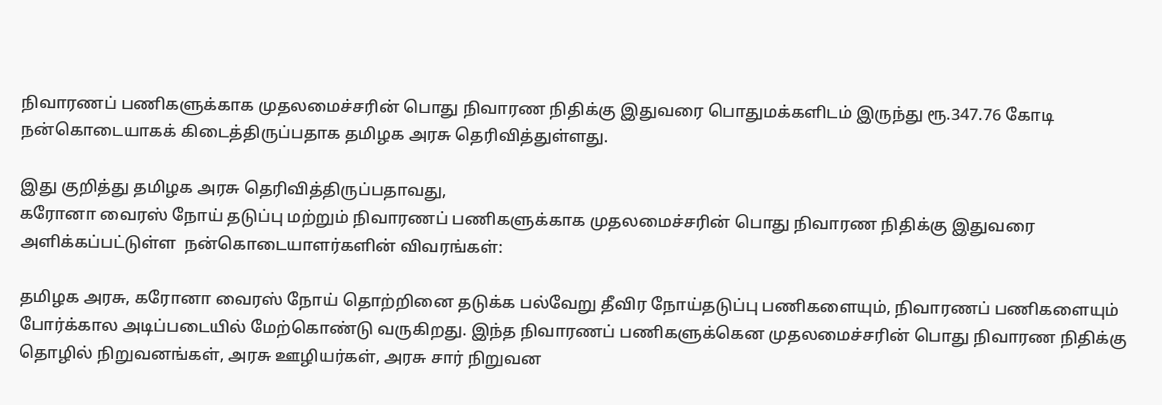நிவாரணப் பணிகளுக்காக முதலமைச்சரின் பொது நிவாரண நிதிக்கு இதுவரை பொதுமக்களிடம் இருந்து ரூ.347.76 கோடி நன்கொடையாகக் கிடைத்திருப்பதாக தமிழக அரசு தெரிவித்துள்ளது.

இது குறித்து தமிழக அரசு தெரிவித்திருப்பதாவது,
கரோனா வைரஸ் நோய் தடுப்பு மற்றும் நிவாரணப் பணிகளுக்காக முதலமைச்சரின் பொது நிவாரண நிதிக்கு இதுவரை அளிக்கப்பட்டுள்ள  நன்கொடையாளர்களின் விவரங்கள்:

தமிழக அரசு, கரோனா வைரஸ் நோய் தொற்றினை தடுக்க பல்வேறு தீவிர நோய்தடுப்பு பணிகளையும், நிவாரணப் பணிகளையும் போர்க்கால அடிப்படையில் மேற்கொண்டு வருகிறது. இந்த நிவாரணப் பணிகளுக்கென முதலமைச்சரின் பொது நிவாரண நிதிக்கு தொழில் நிறுவனங்கள், அரசு ஊழியர்கள், அரசு சார் நிறுவன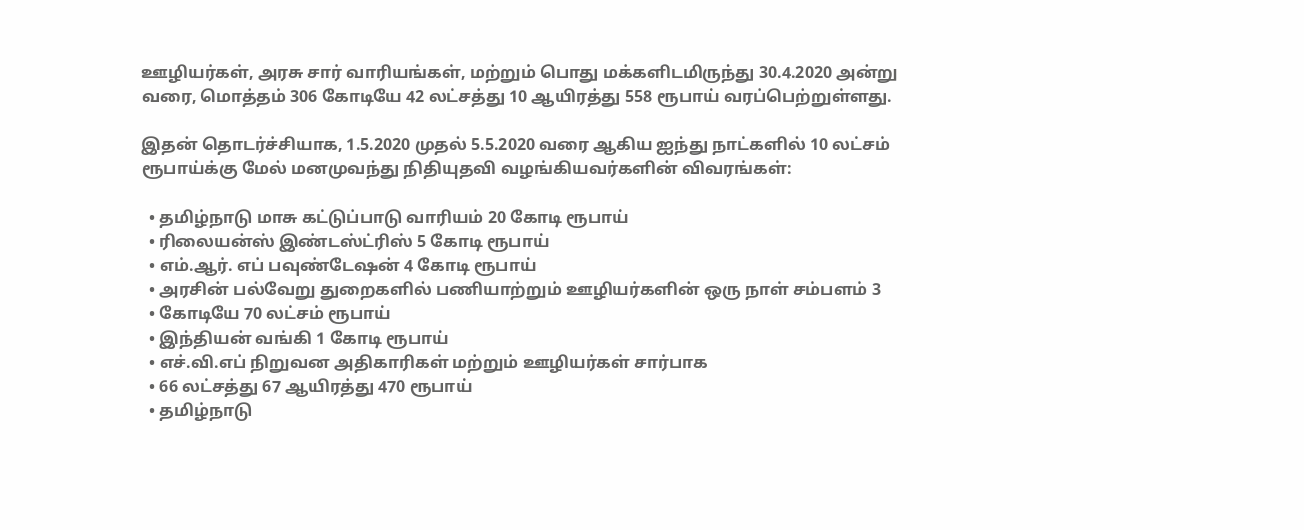ஊழியர்கள், அரசு சார் வாரியங்கள், மற்றும் பொது மக்களிடமிருந்து 30.4.2020 அன்று வரை, மொத்தம் 306 கோடியே 42 லட்சத்து 10 ஆயிரத்து 558 ரூபாய் வரப்பெற்றுள்ளது.

இதன் தொடர்ச்சியாக, 1.5.2020 முதல் 5.5.2020 வரை ஆகிய ஐந்து நாட்களில் 10 லட்சம் ரூபாய்க்கு மேல் மனமுவந்து நிதியுதவி வழங்கியவர்களின் விவரங்கள்:

  • தமிழ்நாடு மாசு கட்டுப்பாடு வாரியம் 20 கோடி ரூபாய்
  • ரிலையன்ஸ் இண்டஸ்ட்ரிஸ் 5 கோடி ரூபாய்
  • எம்.ஆர். எப் பவுண்டேஷன் 4 கோடி ரூபாய்
  • அரசின் பல்வேறு துறைகளில் பணியாற்றும் ஊழியர்களின் ஒரு நாள் சம்பளம் 3
  • கோடியே 70 லட்சம் ரூபாய்
  • இந்தியன் வங்கி 1 கோடி ரூபாய்
  • எச்.வி.எப் நிறுவன அதிகாரிகள் மற்றும் ஊழியர்கள் சார்பாக
  • 66 லட்சத்து 67 ஆயிரத்து 470 ரூபாய்
  • தமிழ்நாடு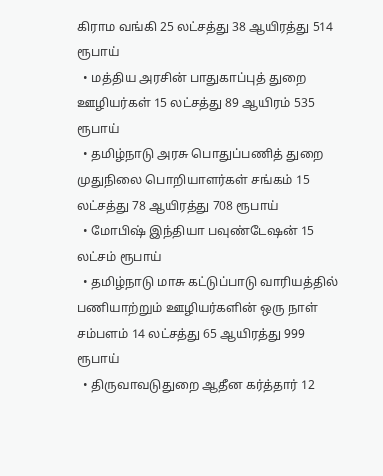கிராம வங்கி 25 லட்சத்து 38 ஆயிரத்து 514 ரூபாய்
  • மத்திய அரசின் பாதுகாப்புத் துறை ஊழியர்கள் 15 லட்சத்து 89 ஆயிரம் 535 ரூபாய்
  • தமிழ்நாடு அரசு பொதுப்பணித் துறை முதுநிலை பொறியாளர்கள் சங்கம் 15 லட்சத்து 78 ஆயிரத்து 708 ரூபாய்
  • மோபிஷ் இந்தியா பவுண்டேஷன் 15 லட்சம் ரூபாய்
  • தமிழ்நாடு மாசு கட்டுப்பாடு வாரியத்தில் பணியாற்றும் ஊழியர்களின் ஒரு நாள் சம்பளம் 14 லட்சத்து 65 ஆயிரத்து 999 ரூபாய்
  • திருவாவடுதுறை ஆதீன கர்த்தார் 12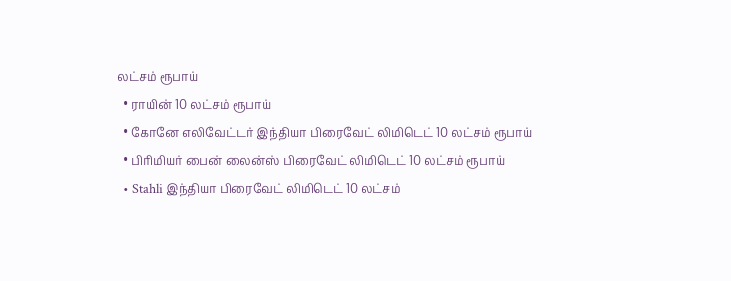லட்சம் ரூபாய்
  • ராயின் 10 லட்சம் ரூபாய்
  • கோனே எலிவேட்டர் இந்தியா பிரைவேட் லிமிடெட் 10 லட்சம் ரூபாய்
  • பிரிமியர் பைன் லைன்ஸ் பிரைவேட் லிமிடெட் 10 லட்சம் ரூபாய்
  • Stahli இந்தியா பிரைவேட் லிமிடெட் 10 லட்சம்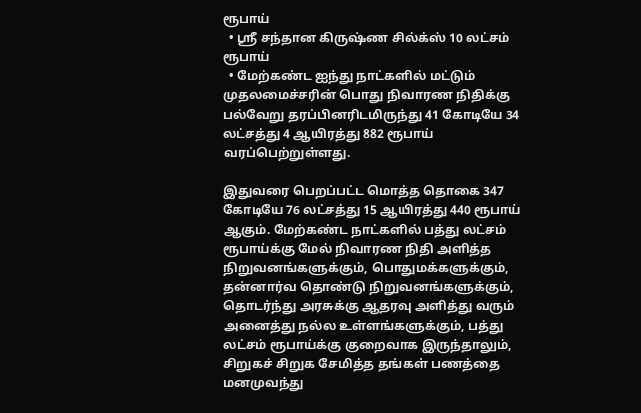ரூபாய்
  • ஸ்ரீ சந்தான கிருஷ்ண சில்க்ஸ் 10 லட்சம் ரூபாய்
  • மேற்கண்ட ஐந்து நாட்களில் மட்டும் முதலமைச்சரின் பொது நிவாரண நிதிக்கு பல்வேறு தரப்பினரிடமிருந்து 41 கோடியே 34 லட்சத்து 4 ஆயிரத்து 882 ரூபாய் வரப்பெற்றுள்ளது.

இதுவரை பெறப்பட்ட மொத்த தொகை 347 கோடியே 76 லட்சத்து 15 ஆயிரத்து 440 ரூபாய் ஆகும். மேற்கண்ட நாட்களில் பத்து லட்சம் ரூபாய்க்கு மேல் நிவாரண நிதி அளித்த நிறுவனங்களுக்கும், பொதுமக்களுக்கும், தன்னார்வ தொண்டு நிறுவனங்களுக்கும், தொடர்ந்து அரசுக்கு ஆதரவு அளித்து வரும் அனைத்து நல்ல உள்ளங்களுக்கும், பத்து லட்சம் ரூபாய்க்கு குறைவாக இருந்தாலும், சிறுகச் சிறுக சேமித்த தங்கள் பணத்தை மனமுவந்து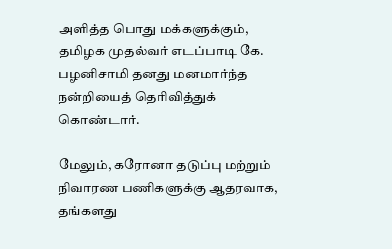அளித்த பொது மக்களுக்கும், தமிழக முதல்வர் எடப்பாடி கே. பழனிசாமி தனது மனமார்ந்த நன்றியைத் தெரிவித்துக் கொண்டார்.

மேலும், கரோனா தடுப்பு மற்றும் நிவாரண பணிகளுக்கு ஆதரவாக, தங்களது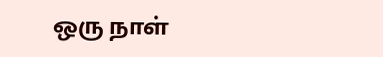ஒரு நாள்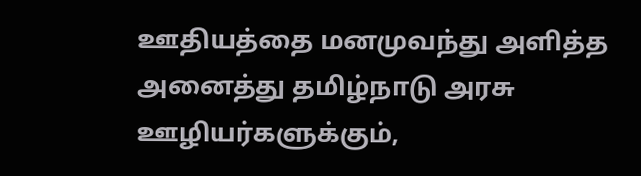ஊதியத்தை மனமுவந்து அளித்த அனைத்து தமிழ்நாடு அரசு ஊழியர்களுக்கும்,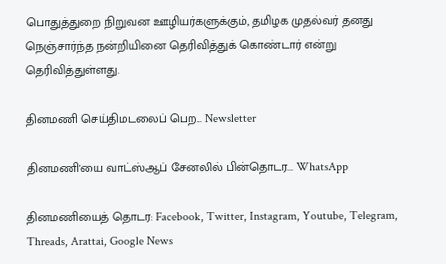பொதுத்துறை நிறுவன ஊழியர்களுக்கும், தமிழக முதல்வர் தனது நெஞ்சார்ந்த நன்றியினை தெரிவித்துக் கொண்டார் என்று தெரிவித்துள்ளது.

தினமணி செய்திமடலைப் பெற... Newsletter

தினமணி'யை வாட்ஸ்ஆப் சேனலில் பின்தொடர... WhatsApp

தினமணியைத் தொடர: Facebook, Twitter, Instagram, Youtube, Telegram, Threads, Arattai, Google News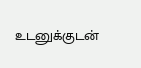உடனுக்குடன்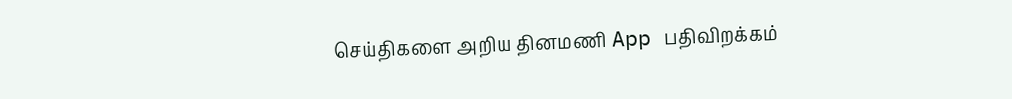செய்திகளை அறிய தினமணி App பதிவிறக்கம்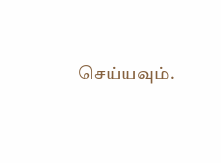செய்யவும்.